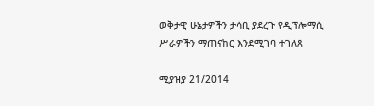ወቅታዊ ሁኔታዎችን ታሳቢ ያደረጉ የዲፕሎማሲ ሥራዎችን ማጠናከር እንደሚገባ ተገለጸ

ሚያዝያ 21/2014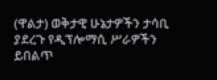(ዋልታ) ወቅታዊ ሁኔታዎችን ታሳቢ ያደረጉ የዲፕሎማሲ ሥራዎችን ይበልጥ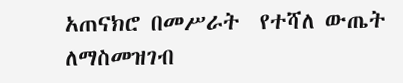አጠናክሮ በመሥራት  የተሻለ ውጤት ለማስመዝገብ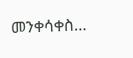መንቀሳቀስ…